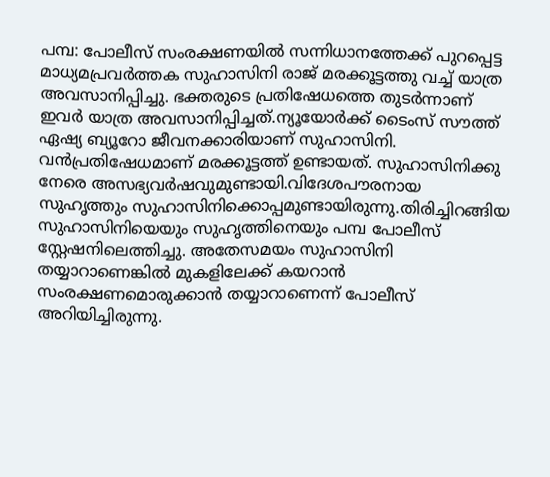പമ്പ: പോലീസ് സംരക്ഷണയിൽ സന്നിധാനത്തേക്ക് പുറപ്പെട്ട മാധ്യമപ്രവർത്തക സുഹാസിനി രാജ് മരക്കൂട്ടത്തു വച്ച് യാത്ര അവസാനിപ്പിച്ചു. ഭക്തരുടെ പ്രതിഷേധത്തെ തുടർന്നാണ് ഇവർ യാത്ര അവസാനിപ്പിച്ചത്.ന്യൂയോർക്ക് ടൈംസ് സൗത്ത് ഏഷ്യ ബ്യൂറോ ജീവനക്കാരിയാണ് സുഹാസിനി. വൻപ്രതിഷേധമാണ് മരക്കൂട്ടത്ത് ഉണ്ടായത്. സുഹാസിനിക്കു നേരെ അസഭ്യവർഷവുമുണ്ടായി.വിദേശപൗരനായ സുഹൃത്തും സുഹാസിനിക്കൊപ്പമുണ്ടായിരുന്നു.തിരിച്ചിറങ്ങിയ സുഹാസിനിയെയും സുഹൃത്തിനെയും പമ്പ പോലീസ് സ്റ്റേഷനിലെത്തിച്ചു. അതേസമയം സുഹാസിനി തയ്യാറാണെങ്കിൽ മുകളിലേക്ക് കയറാൻ സംരക്ഷണമൊരുക്കാൻ തയ്യാറാണെന്ന് പോലീസ് അറിയിച്ചിരുന്നു.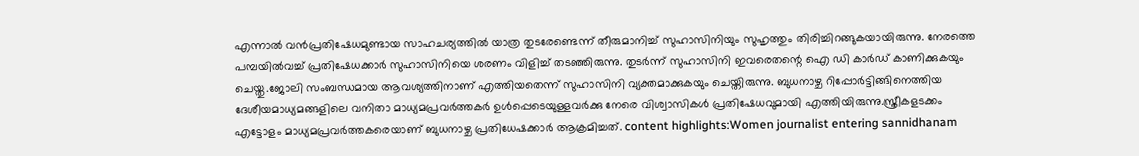എന്നാൽ വൻപ്രതിഷേധമുണ്ടായ സാഹചര്യത്തിൽ യാത്ര തുടരേണ്ടെന്ന് തീരുമാനിച്ച് സുഹാസിനിയും സുഹൃത്തും തിരിച്ചിറങ്ങുകയായിരുന്നു. നേരത്തെ പമ്പയിൽവച്ച് പ്രതിഷേധക്കാർ സുഹാസിനിയെ ശരണം വിളിച്ച് തടഞ്ഞിരുന്നു. തുടർന്ന് സുഹാസിനി ഇവരെതന്റെ ഐ ഡി കാർഡ് കാണിക്കുകയും ചെയ്തു.ജോലി സംബന്ധമായ ആവശ്യത്തിനാണ് എത്തിയതെന്ന് സുഹാസിനി വ്യക്തമാക്കുകയും ചെയ്തിരുന്നു. ബുധനാഴ്ച റിപ്പോർട്ടിങ്ങിനെത്തിയ ദേശീയമാധ്യമങ്ങളിലെ വനിതാ മാധ്യമപ്രവർത്തകർ ഉൾപ്പെടെയുള്ളവർക്കു നേരെ വിശ്വാസികൾ പ്രതിഷേധവുമായി എത്തിയിരുന്നു.സ്ത്രീകളടക്കം എട്ടോളം മാധ്യമപ്രവർത്തകരെയാണ് ബുധനാഴ്ച പ്രതിധേഷക്കാർ ആക്രമിച്ചത്. content highlights:Women journalist entering sannidhanam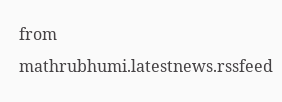from mathrubhumi.latestnews.rssfeed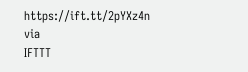https://ift.tt/2pYXz4n
via
IFTTT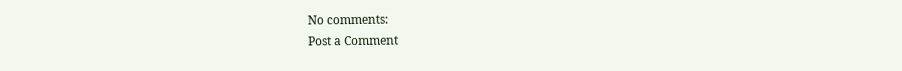No comments:
Post a Comment